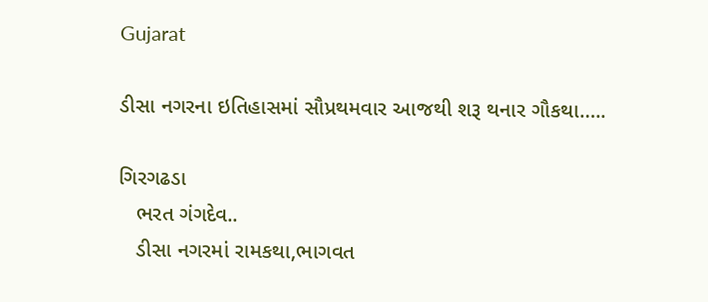Gujarat

ડીસા નગરના ઇતિહાસમાં સૌપ્રથમવાર આજથી શરૂ થનાર ગૌકથા…..

ગિરગઢડા
   ભરત ગંગદેવ..
   ડીસા નગરમાં રામકથા,ભાગવત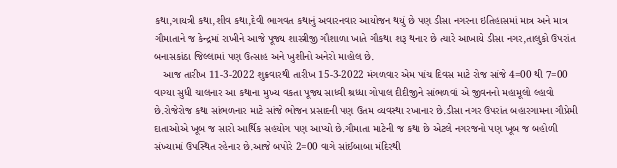કથા,ગાયત્રી કથા,શીવ કથા,દેવી ભાગવત કથાનું અવારનવાર આયોજન થયું છે પણ ડીસા નગરના ઇતિહાસમાં માત્ર અને માત્ર ગૌમાતાને જ કેન્દ્રમાં રાખીને આજે પૂજ્ય શાસ્ત્રીજી ગૌશાળા ખાતે ગૌકથા શરૂ થનાર છે ત્યારે આખાયે ડીસા નગર,તાલુકો ઉપરાંત બનાસકાંઠા જિલ્લામાં પણ ઉત્સાહ અને ખુશીનો અનેરો માહોલ છે.
   આજ તારીખ 11-3-2022 શુક્રવારથી તારીખ 15-3-2022 મંગળવાર એમ પાંચ દિવસ માટે રોજ સાંજે 4=00 થી 7=00 વાગ્યા સુધી ચાલનાર આ કથાના મુખ્ય વકતા પૂજ્ય સાધ્વી શ્રધ્ધા ગોપાલ દીદીજીને સાંભળવાં એ જીવનનો મહામૂલો લ્હાવો છે.રોજેરોજ કથા સાંભળનાર માટે સાંજે ભોજન પ્રસાદની પણ ઉતમ વ્યવસ્થા રખાનાર છે.ડીસા નગર ઉપરાંત બહારગામના ગૌપ્રેમી દાતાઓએ ખૂબ જ સારો આર્થિક સહયોગ પણ આપ્યો છે.ગૌમાતા માટેની જ કથા છે એટલે નગરજનો પણ ખૂબ જ બહોળી સંખ્યામાં ઉપસ્થિત રહેનાર છે.આજે બપોરે 2=00 વાગે સાંઈબાબા મંદિરથી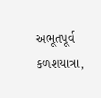અભૂતપૂર્વ કળશયાત્રા,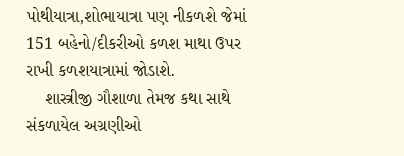પોથીયાત્રા,શોભાયાત્રા પણ નીકળશે જેમાં 151 બહેનો/દીકરીઓ કળશ માથા ઉપર રાખી કળશયાત્રામાં જોડાશે.
    શાસ્ત્રીજી ગૌશાળા તેમજ કથા સાથે સંકળાયેલ અગ્રણીઓ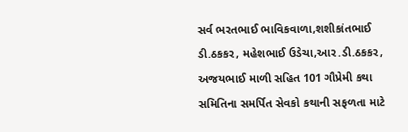સર્વ ભરતભાઈ ભાવિકવાળા,શશીકાંતભાઈ ડી.ઠકકર, મહેશભાઈ ઉડેચા,આર.ડી.ઠકકર, અજયભાઈ માળી સહિત 101 ગૌપ્રેમી કથા સમિતિના સમર્પિત સેવકો કથાની સફળતા માટે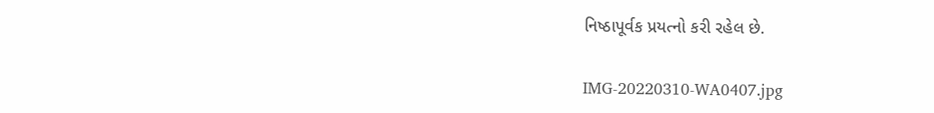નિષ્ઠાપૂર્વક પ્રયત્નો કરી રહેલ છે.

IMG-20220310-WA0407.jpg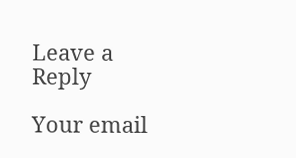Leave a Reply

Your email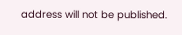address will not be published.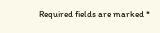Required fields are marked *